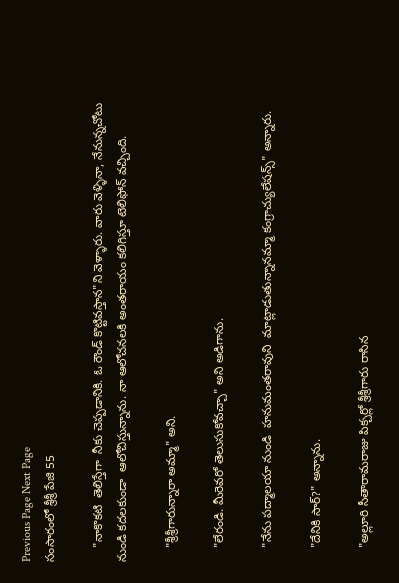Previous Page Next Page
సంసారంలో శ్రీశ్రీ పేజి 55

    "నాకొకటి  తెలిస్తేగా  నీకు చెప్పడానికి. ఓ రౌండ్ కొట్టివస్తాన"ని వెళ్ళారు. వారు వెళ్ళినా, నేనున్నచోటు నుండి కదలకుండా  ఆలోచిస్తున్నాను. నా ఆలోచనలకి అంతరాయం కలిగిస్తూ టెలిఫోన్ వచ్చింది.

    "శ్రీశ్రీగారున్నారా అమ్మా" అని.

    "లేరండి. మీరెవరో తెలుసుకోవచ్చా" అని అడిగాను.

    "నేను పద్మాలయా నుండి  హనుమంతరావుని  మాట్లాడుతున్నానమ్మా కంగ్రాచ్యులేషన్స్" అన్నారు.

    "దేనికి సార్?" అన్నాను.

    "అల్లూరి సీతారామరాజు పిక్చర్లో శ్రీశ్రీగారు రాసిన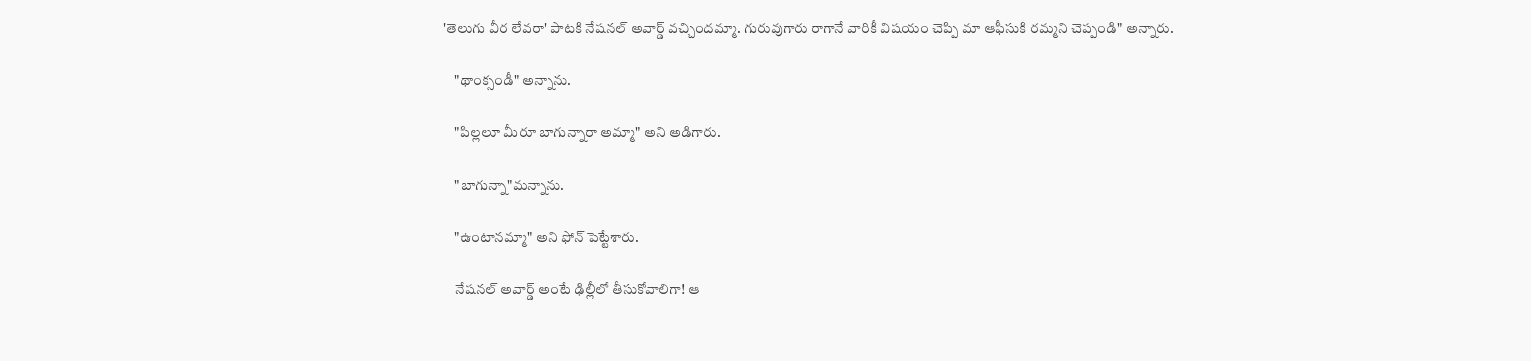'తెలుగు వీర లేవరా' పాటకి నేషనల్ అవార్డ్ వచ్చిందమ్మా. గురువుగారు రాగానే వారికీ విషయం చెప్పి మా ఆఫీసుకి రమ్మని చెప్పండి" అన్నారు.

    "థాంక్సండీ" అన్నాను.

    "పిల్లలూ మీరూ బాగున్నారా అమ్మా" అని అడిగారు.

    "బాగున్నా"మన్నాను.

    "ఉంటానమ్మా" అని ఫోన్ పెట్టేశారు.

    నేషనల్ అవార్డ్ అంటే ఢిల్లీలో తీసుకోవాలిగా! ఆ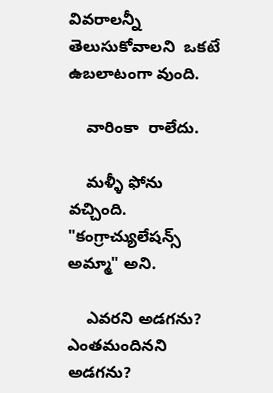వివరాలన్నీ  తెలుసుకోవాలని  ఒకటే ఉబలాటంగా వుంది.

    వారింకా  రాలేదు.

    మళ్ళీ ఫోను వచ్చింది. "కంగ్రాచ్యులేషన్స్ అమ్మా" అని.

    ఎవరని అడగను? ఎంతమందినని అడగను?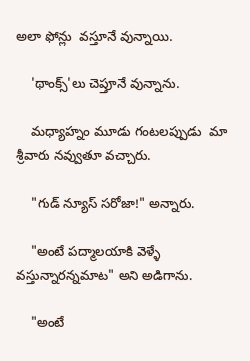అలా ఫోన్లు  వస్తూనే వున్నాయి.

    'థాంక్స్'లు చెప్తూనే వున్నాను.

    మధ్యాహ్నం మూడు గంటలప్పుడు  మా శ్రీవారు నవ్వుతూ వచ్చారు.

    "గుడ్ న్యూస్ సరోజా!" అన్నారు.

    "అంటే పద్మాలయాకి వెళ్ళే వస్తున్నారన్నమాట" అని అడిగాను.

    "అంటే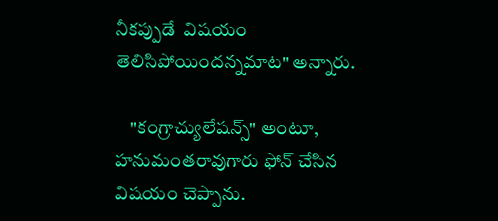నీకప్పుడే  విషయం తెలిసిపోయిందన్నమాట" అన్నారు.

    "కంగ్రాచ్యులేషన్స్" అంటూ, హనుమంతరావుగారు ఫోన్ చేసిన విషయం చెప్పాను.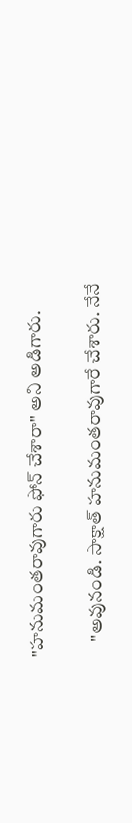"హనుమంతరావుగారు ఫోన్ చేశారా" అని అడిగారు.

    "అవునండి. సాక్షాత్ హనుమంతరావుగారే చేశారు. నేనే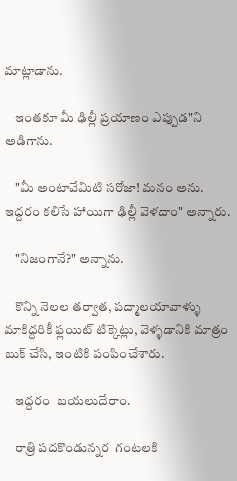మాట్లాడాను.

    ఇంతకూ మీ ఢిల్లీ ప్రయాణం ఎప్పుడ"ని అడిగాను.

    "మీ అంటావేమిటి సరోజా! మనం అను. ఇద్దరం కలిసే హాయిగా ఢిల్లీ వెళదాం" అన్నారు.

    "నిజంగానే?" అన్నాను.

    కొన్ని నెలల తర్వాత, పద్మాలయావాళ్ళు  మాకిద్దరికీ ఫ్లయిట్ టిక్కెట్లు, వెళ్ళడానికి మాత్రం బుక్ చేసి, ఇంటికి పంపించేశారు.

    ఇద్దరం  బయలుదేరాం.

    రాత్రి పదకొండున్నర  గంటలకి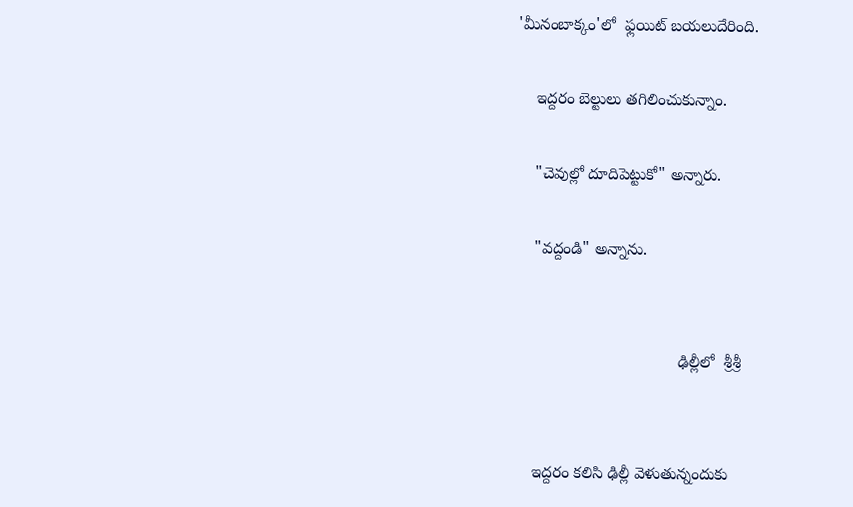'మీనంబాక్కం'లో  ఫ్లయిట్ బయలుదేరింది.

    ఇద్దరం బెల్టులు తగిలించుకున్నాం.

    "చెవుల్లో దూదిపెట్టుకో" అన్నారు.

    "వద్దండి" అన్నాను.


                                    ఢిల్లీలో  శ్రీశ్రీ


    ఇద్దరం కలిసి ఢిల్లీ వెళుతున్నందుకు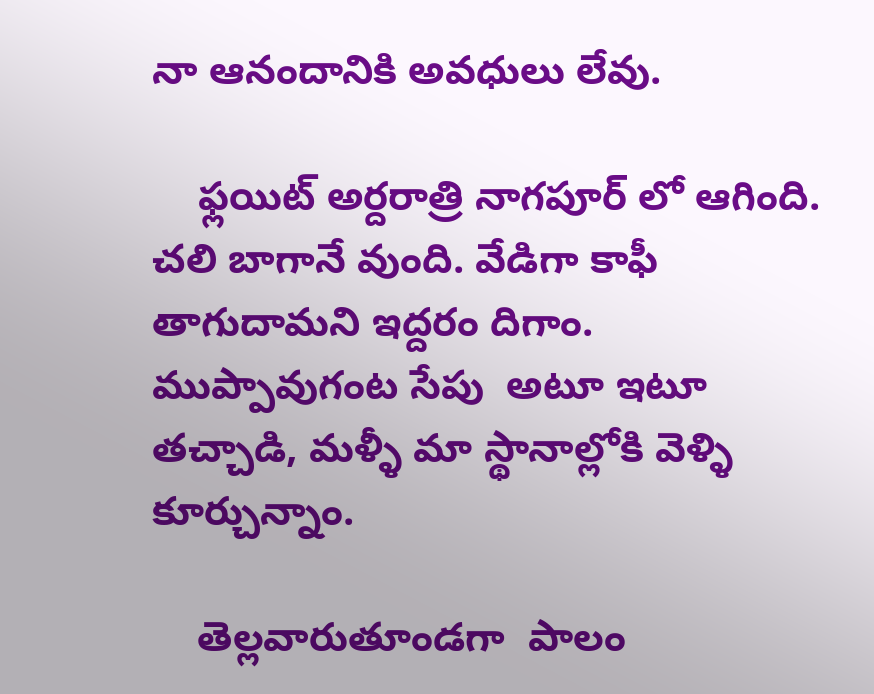నా ఆనందానికి అవధులు లేవు.

    ఫ్లయిట్ అర్దరాత్రి నాగపూర్ లో ఆగింది. చలి బాగానే వుంది. వేడిగా కాఫీ తాగుదామని ఇద్దరం దిగాం. ముప్పావుగంట సేపు  అటూ ఇటూ తచ్చాడి, మళ్ళీ మా స్థానాల్లోకి వెళ్ళి  కూర్చున్నాం.

    తెల్లవారుతూండగా  పాలం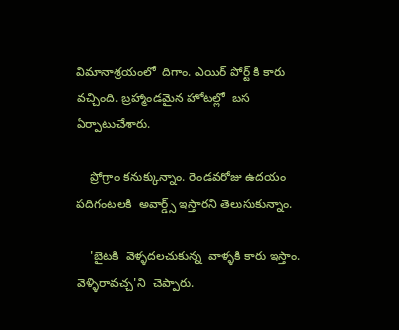విమానాశ్రయంలో  దిగాం. ఎయిర్ పోర్ట్ కి కారు వచ్చింది. బ్రహ్మాండమైన హోటల్లో  బస ఏర్పాటుచేశారు.

    ప్రోగ్రాం కనుక్కున్నాం. రెండవరోజు ఉదయం పదిగంటలకి  అవార్డ్స్ ఇస్తారని తెలుసుకున్నాం.

    'బైటకి  వెళ్ళదలచుకున్న  వాళ్ళకి కారు ఇస్తాం. వెళ్ళిరావచ్చ'ని  చెప్పారు.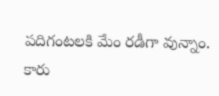పదిగంటలకి మేం రడీగా వున్నాం. కారు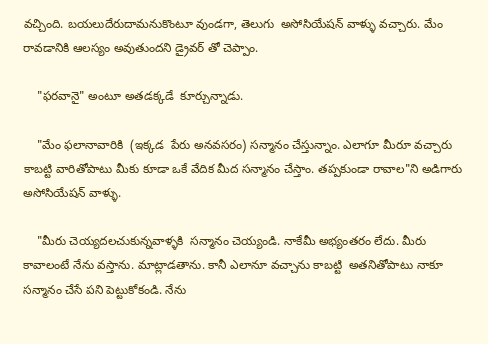వచ్చింది. బయలుదేరుదామనుకొంటూ వుండగా, తెలుగు  అసోసియేషన్ వాళ్ళు వచ్చారు. మేం రావడానికి ఆలస్యం అవుతుందని డ్రైవర్ తో చెప్పాం.

    "ఫరవానై" అంటూ అతడక్కడే  కూర్చున్నాడు.

    "మేం ఫలానావారికి  (ఇక్కడ  పేరు అనవసరం) సన్మానం చేస్తున్నాం. ఎలాగూ మీరూ వచ్చారు కాబట్టి వారితోపాటు మీకు కూడా ఒకే వేదిక మీద సన్మానం చేస్తాం. తప్పకుండా రావాల"ని అడిగారు అసోసియేషన్ వాళ్ళు.

    "మీరు చెయ్యదలచుకున్నవాళ్ళకి  సన్మానం చెయ్యండి. నాకేమీ అభ్యంతరం లేదు. మీరు కావాలంటే నేను వస్తాను. మాట్లాడతాను. కానీ ఎలానూ వచ్చాను కాబట్టి  అతనితోపాటు నాకూ సన్మానం చేసే పని పెట్టుకోకండి. నేను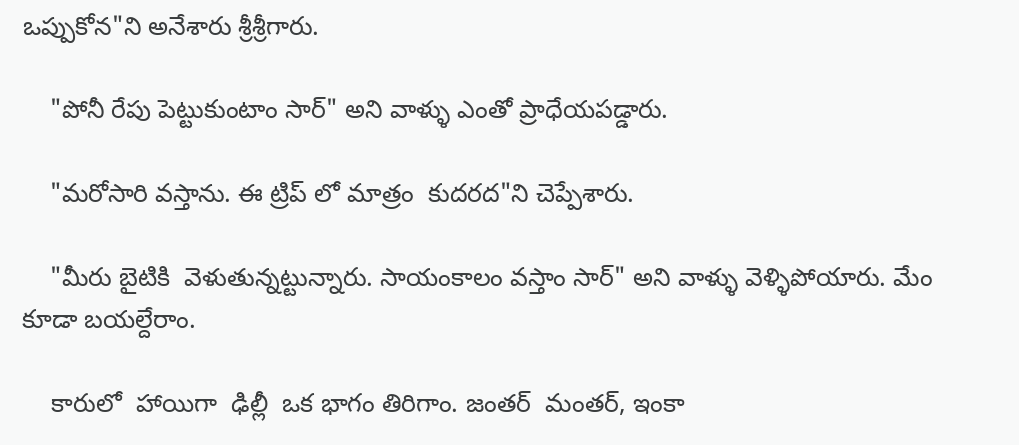ఒప్పుకోన"ని అనేశారు శ్రీశ్రీగారు.

    "పోనీ రేపు పెట్టుకుంటాం సార్" అని వాళ్ళు ఎంతో ప్రాధేయపడ్డారు.

    "మరోసారి వస్తాను. ఈ ట్రిప్ లో మాత్రం  కుదరద"ని చెప్పేశారు.

    "మీరు బైటికి  వెళుతున్నట్టున్నారు. సాయంకాలం వస్తాం సార్" అని వాళ్ళు వెళ్ళిపోయారు. మేం కూడా బయల్దేరాం.

    కారులో  హాయిగా  ఢిల్లీ  ఒక భాగం తిరిగాం. జంతర్  మంతర్, ఇంకా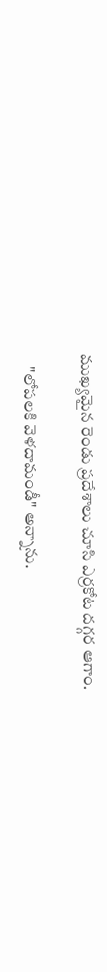ముఖ్యమైన రెండు ప్రదేశాలు చూసి ఎర్రకోట దగ్గర ఆగాం.

    "లోపలకి వెళదామండీ" అన్నాను.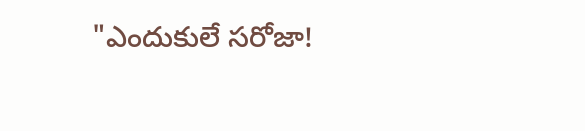"ఎందుకులే సరోజా!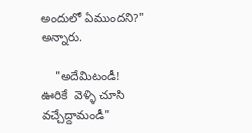అందులో ఏముందని?" అన్నారు.

    "అదేమిటండీ! ఊరికే  వెళ్ళి చూసి వచ్చేద్దామండీ"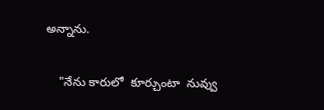అన్నాను.

    "నేను కారులో  కూర్చుంటా  నువ్వు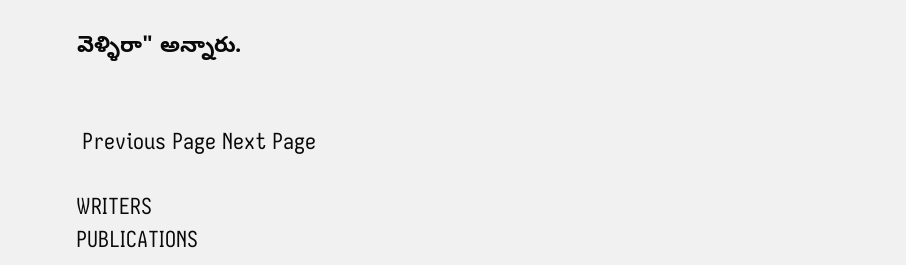వెళ్ళిరా" అన్నారు.


 Previous Page Next Page

WRITERS
PUBLICATIONS